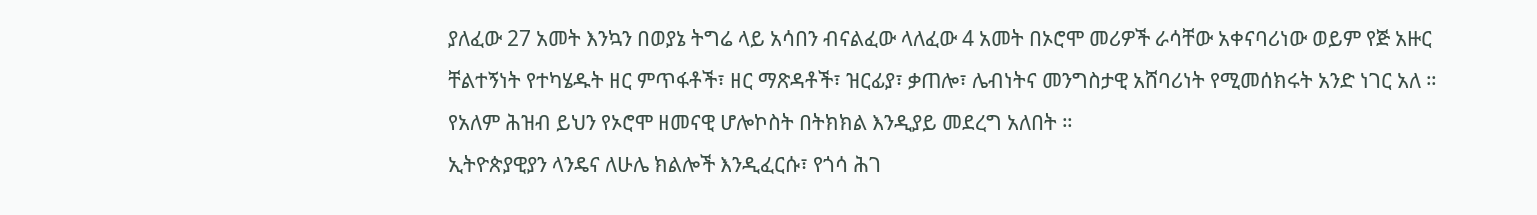ያለፈው 27 አመት እንኳን በወያኔ ትግሬ ላይ አሳበን ብናልፈው ላለፈው 4 አመት በኦሮሞ መሪዎች ራሳቸው አቀናባሪነው ወይም የጅ አዙር ቸልተኝነት የተካሄዱት ዘር ምጥፋቶች፣ ዘር ማጽዳቶች፣ ዝርፊያ፣ ቃጠሎ፣ ሌብነትና መንግስታዊ አሸባሪነት የሚመሰክሩት አንድ ነገር አለ ። የአለም ሕዝብ ይህን የኦሮሞ ዘመናዊ ሆሎኮስት በትክክል እንዲያይ መደረግ አለበት ።
ኢትዮጵያዊያን ላንዴና ለሁሌ ክልሎች እንዲፈርሱ፣ የጎሳ ሕገ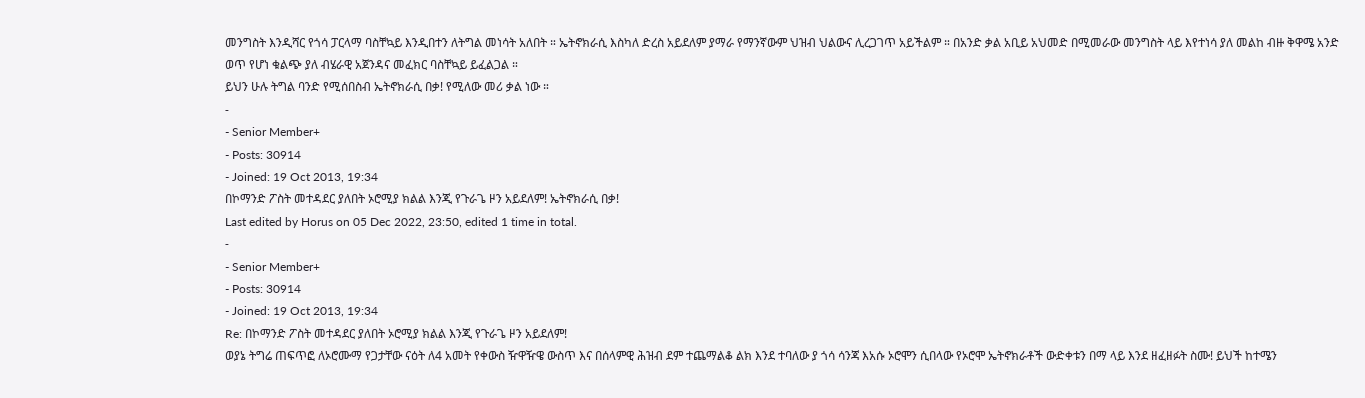መንግስት እንዲሻር የጎሳ ፓርላማ ባስቸኳይ እንዲበተን ለትግል መነሳት አለበት ። ኤትኖክራሲ እስካለ ድረስ አይደለም ያማራ የማንኛውም ህዝብ ህልውና ሊረጋገጥ አይችልም ። በአንድ ቃል አቢይ አህመድ በሚመራው መንግስት ላይ እየተነሳ ያለ መልከ ብዙ ቅዋሜ አንድ ወጥ የሆነ ቁልጭ ያለ ብሄራዊ አጀንዳና መፈክር ባስቸኳይ ይፈልጋል ።
ይህን ሁሉ ትግል ባንድ የሚሰበስብ ኤትኖክራሲ በቃ! የሚለው መሪ ቃል ነው ።
-
- Senior Member+
- Posts: 30914
- Joined: 19 Oct 2013, 19:34
በኮማንድ ፖስት መተዳደር ያለበት ኦሮሚያ ክልል እንጂ የጉራጌ ዞን አይደለም! ኤትኖክራሲ በቃ!
Last edited by Horus on 05 Dec 2022, 23:50, edited 1 time in total.
-
- Senior Member+
- Posts: 30914
- Joined: 19 Oct 2013, 19:34
Re: በኮማንድ ፖስት መተዳደር ያለበት ኦሮሚያ ክልል እንጂ የጉራጌ ዞን አይደለም!
ወያኔ ትግሬ ጠፍጥፎ ለኦሮሙማ የጋታቸው ናዕት ለ4 አመት የቀውስ ዥዋዥዌ ውስጥ እና በሰላምዊ ሕዝብ ደም ተጨማልቆ ልክ እንደ ተባለው ያ ጎሳ ሳንጃ እአሱ ኦሮሞን ሲበላው የኦሮሞ ኤትኖክራቶች ውድቀቱን በማ ላይ እንደ ዘፈዘፉት ስሙ! ይህች ከተሜን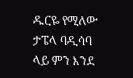ዱርዬ የሚለው ታፔላ ባዲሳባ ላይ ምን እንደ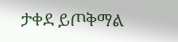ታቀደ ይጦቅማል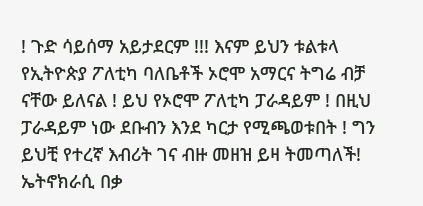! ጉድ ሳይሰማ አይታደርም !!! እናም ይህን ቱልቱላ የኢትዮጵያ ፖለቲካ ባለቤቶች ኦሮሞ አማርና ትግሬ ብቻ ናቸው ይለናል ! ይህ የኦሮሞ ፖለቲካ ፓራዳይም ! በዚህ ፓራዳይም ነው ደቡብን እንደ ካርታ የሚጫወቱበት ! ግን ይህቺ የተረኛ እብሪት ገና ብዙ መዘዝ ይዛ ትመጣለች!
ኤትኖክራሲ በቃ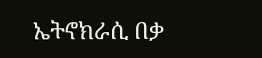ኤትኖክራሲ በቃ